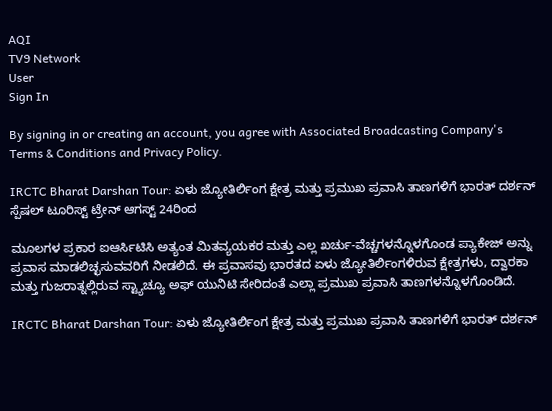AQI
TV9 Network
User
Sign In

By signing in or creating an account, you agree with Associated Broadcasting Company's Terms & Conditions and Privacy Policy.

IRCTC Bharat Darshan Tour: ಏಳು ಜ್ಯೋತಿರ್ಲಿಂಗ ಕ್ಷೇತ್ರ ಮತ್ತು ಪ್ರಮುಖ ಪ್ರವಾಸಿ ತಾಣಗಳಿಗೆ ಭಾರತ್ ದರ್ಶನ್ ಸ್ಪೆಷಲ್ ಟೂರಿಸ್ಟ್ ಟ್ರೇನ್ ಆಗಸ್ಟ್ 24ರಿಂದ

ಮೂಲಗಳ ಪ್ರಕಾರ ಐಆರ್ಸಿಟಿಸಿ ಅತ್ಯಂತ ಮಿತವ್ಯಯಕರ ಮತ್ತು ಎಲ್ಲ ಖರ್ಚು-ವೆಚ್ಚಗಳನ್ನೊಳಗೊಂಡ ಪ್ಯಾಕೇಜ್ ಅನ್ನು ಪ್ರವಾಸ ಮಾಡಲಿಚ್ಛಸುವವರಿಗೆ ನೀಡಲಿದೆ. ಈ ಪ್ರವಾಸವು ಭಾರತದ ಏಳು ಜ್ಯೋತಿರ್ಲಿಂಗಳಿರುವ ಕ್ಷೇತ್ರಗಳು, ದ್ವಾರಕಾ ಮತ್ತು ಗುಜರಾತ್ನಲ್ಲಿರುವ ಸ್ಟ್ಯಾಚ್ಯೂ ಅಫ್ ಯುನಿಟಿ ಸೇರಿದಂತೆ ಎಲ್ಲಾ ಪ್ರಮುಖ ಪ್ರವಾಸಿ ತಾಣಗಳನ್ನೊಳಗೊಂಡಿದೆ.

IRCTC Bharat Darshan Tour: ಏಳು ಜ್ಯೋತಿರ್ಲಿಂಗ ಕ್ಷೇತ್ರ ಮತ್ತು ಪ್ರಮುಖ ಪ್ರವಾಸಿ ತಾಣಗಳಿಗೆ ಭಾರತ್ ದರ್ಶನ್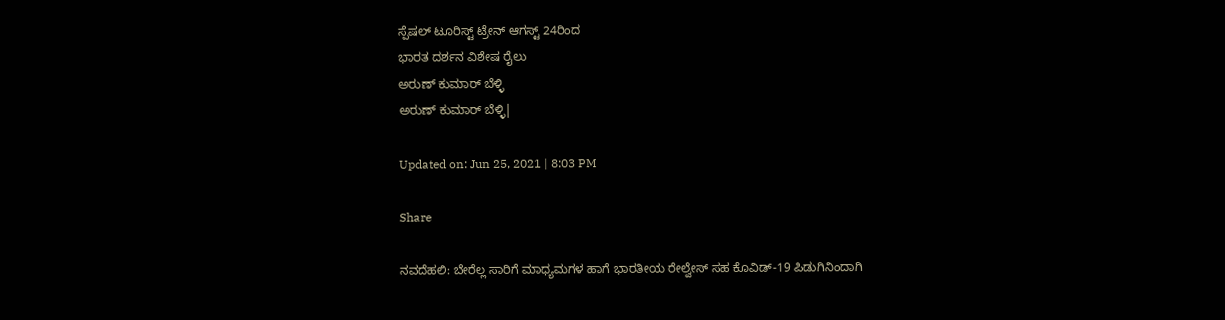ಸ್ಪೆಷಲ್ ಟೂರಿಸ್ಟ್ ಟ್ರೇನ್ ಆಗಸ್ಟ್ 24ರಿಂದ
ಭಾರತ ದರ್ಶನ ವಿಶೇಷ ರೈಲು
ಅರುಣ್ ಕುಮಾರ್ ಬೆಳ್ಳಿ
ಅರುಣ್ ಕುಮಾರ್ ಬೆಳ್ಳಿ|

Updated on: Jun 25, 2021 | 8:03 PM

Share

ನವದೆಹಲಿ: ಬೇರೆಲ್ಲ ಸಾರಿಗೆ ಮಾಧ್ಯಮಗಳ ಹಾಗೆ ಭಾರತೀಯ ರೇಲ್ವೇಸ್ ಸಹ ಕೊವಿಡ್-19 ಪಿಡುಗಿನಿಂದಾಗಿ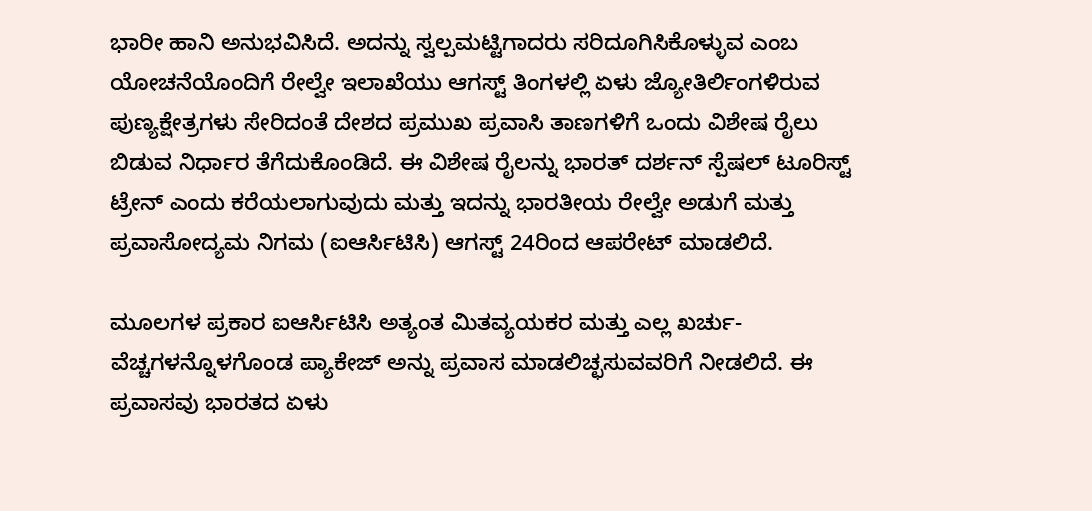ಭಾರೀ ಹಾನಿ ಅನುಭವಿಸಿದೆ. ಅದನ್ನು ಸ್ವಲ್ಪಮಟ್ಟಿಗಾದರು ಸರಿದೂಗಿಸಿಕೊಳ್ಳುವ ಎಂಬ ಯೋಚನೆಯೊಂದಿಗೆ ರೇಲ್ವೇ ಇಲಾಖೆಯು ಆಗಸ್ಟ್ ತಿಂಗಳಲ್ಲಿ ಏಳು ಜ್ಯೋತಿರ್ಲಿಂಗಳಿರುವ ಪುಣ್ಯಕ್ಷೇತ್ರಗಳು ಸೇರಿದಂತೆ ದೇಶದ ಪ್ರಮುಖ ಪ್ರವಾಸಿ ತಾಣಗಳಿಗೆ ಒಂದು ವಿಶೇಷ ರೈಲು ಬಿಡುವ ನಿರ್ಧಾರ ತೆಗೆದುಕೊಂಡಿದೆ. ಈ ವಿಶೇಷ ರೈಲನ್ನು ಭಾರತ್ ದರ್ಶನ್ ಸ್ಪೆಷಲ್ ಟೂರಿಸ್ಟ್ ಟ್ರೇನ್ ಎಂದು ಕರೆಯಲಾಗುವುದು ಮತ್ತು ಇದನ್ನು ಭಾರತೀಯ ರೇಲ್ವೇ ಅಡುಗೆ ಮತ್ತು ಪ್ರವಾಸೋದ್ಯಮ ನಿಗಮ (ಐಆರ್ಸಿಟಿಸಿ) ಆಗಸ್ಟ್ 24ರಿಂದ ಆಪರೇಟ್ ಮಾಡಲಿದೆ.

ಮೂಲಗಳ ಪ್ರಕಾರ ಐಆರ್ಸಿಟಿಸಿ ಅತ್ಯಂತ ಮಿತವ್ಯಯಕರ ಮತ್ತು ಎಲ್ಲ ಖರ್ಚು-ವೆಚ್ಚಗಳನ್ನೊಳಗೊಂಡ ಪ್ಯಾಕೇಜ್ ಅನ್ನು ಪ್ರವಾಸ ಮಾಡಲಿಚ್ಛಸುವವರಿಗೆ ನೀಡಲಿದೆ. ಈ ಪ್ರವಾಸವು ಭಾರತದ ಏಳು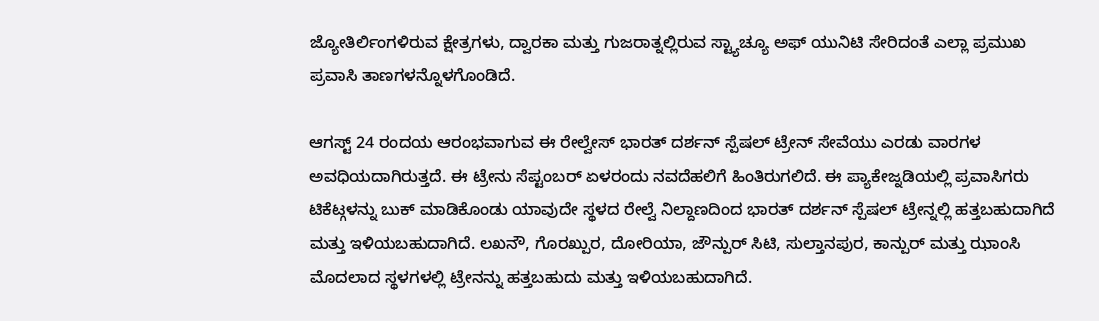ಜ್ಯೋತಿರ್ಲಿಂಗಳಿರುವ ಕ್ಷೇತ್ರಗಳು, ದ್ವಾರಕಾ ಮತ್ತು ಗುಜರಾತ್ನಲ್ಲಿರುವ ಸ್ಟ್ಯಾಚ್ಯೂ ಅಫ್ ಯುನಿಟಿ ಸೇರಿದಂತೆ ಎಲ್ಲಾ ಪ್ರಮುಖ ಪ್ರವಾಸಿ ತಾಣಗಳನ್ನೊಳಗೊಂಡಿದೆ.

ಆಗಸ್ಟ್ 24 ರಂದಯ ಆರಂಭವಾಗುವ ಈ ರೇಲ್ವೇಸ್ ಭಾರತ್ ದರ್ಶನ್ ಸ್ಪೆಷಲ್ ಟ್ರೇನ್ ಸೇವೆಯು ಎರಡು ವಾರಗಳ ಅವಧಿಯದಾಗಿರುತ್ತದೆ. ಈ ಟ್ರೇನು ಸೆಪ್ಟಂಬರ್ ಏಳರಂದು ನವದೆಹಲಿಗೆ ಹಿಂತಿರುಗಲಿದೆ. ಈ ಪ್ಯಾಕೇಜ್ನಡಿಯಲ್ಲಿ ಪ್ರವಾಸಿಗರು ಟಿಕೆಟ್ಗಳನ್ನು ಬುಕ್ ಮಾಡಿಕೊಂಡು ಯಾವುದೇ ಸ್ಥಳದ ರೇಲ್ವೆ ನಿಲ್ದಾಣದಿಂದ ಭಾರತ್ ದರ್ಶನ್ ಸ್ಪೆಷಲ್ ಟ್ರೇನ್ನಲ್ಲಿ ಹತ್ತಬಹುದಾಗಿದೆ ಮತ್ತು ಇಳಿಯಬಹುದಾಗಿದೆ. ಲಖನೌ, ಗೊರಖ್ಪುರ, ದೋರಿಯಾ, ಜೌನ್ಪುರ್ ಸಿಟಿ, ಸುಲ್ತಾನಪುರ, ಕಾನ್ಪುರ್ ಮತ್ತು ಝಾಂಸಿ ಮೊದಲಾದ ಸ್ಥಳಗಳಲ್ಲಿ ಟ್ರೇನನ್ನು ಹತ್ತಬಹುದು ಮತ್ತು ಇಳಿಯಬಹುದಾಗಿದೆ.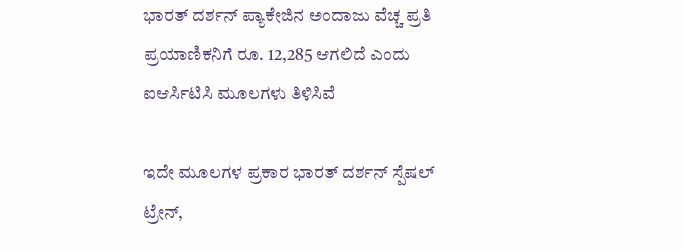ಭಾರತ್ ದರ್ಶನ್ ಪ್ಯಾಕೇಜಿನ ಅಂದಾಜು ವೆಚ್ಚ ಪ್ರತಿ ಪ್ರಯಾಣಿಕನಿಗೆ ರೂ. 12,285 ಆಗಲಿದೆ ಎಂದು ಐಆರ್ಸಿಟಿಸಿ ಮೂಲಗಳು ತಿಳಿಸಿವೆ

ಇದೇ ಮೂಲಗಳ ಪ್ರಕಾರ ಭಾರತ್ ದರ್ಶನ್ ಸ್ಪೆಷಲ್ ಟ್ರೇನ್,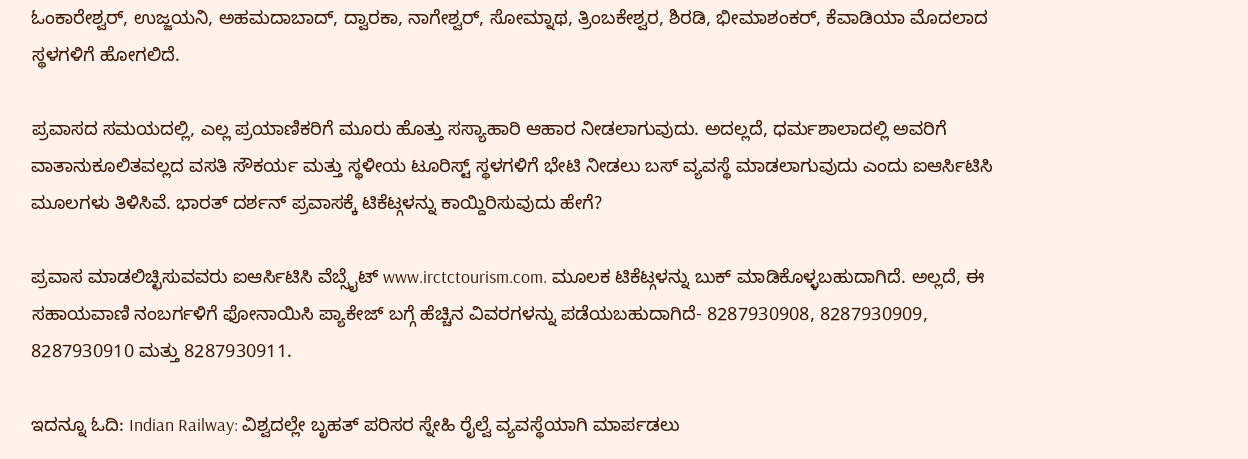ಓಂಕಾರೇಶ್ವರ್, ಉಜ್ಜಯನಿ, ಅಹಮದಾಬಾದ್, ದ್ವಾರಕಾ, ನಾಗೇಶ್ವರ್, ಸೋಮ್ನಾಥ, ತ್ರಿಂಬಕೇಶ್ವರ, ಶಿರಡಿ, ಭೀಮಾಶಂಕರ್, ಕೆವಾಡಿಯಾ ಮೊದಲಾದ ಸ್ಥಳಗಳಿಗೆ ಹೋಗಲಿದೆ.

ಪ್ರವಾಸದ ಸಮಯದಲ್ಲಿ, ಎಲ್ಲ ಪ್ರಯಾಣಿಕರಿಗೆ ಮೂರು ಹೊತ್ತು ಸಸ್ಯಾಹಾರಿ ಆಹಾರ ನೀಡಲಾಗುವುದು. ಅದಲ್ಲದೆ, ಧರ್ಮಶಾಲಾದಲ್ಲಿ ಅವರಿಗೆ ವಾತಾನುಕೂಲಿತವಲ್ಲದ ವಸತಿ ಸೌಕರ್ಯ ಮತ್ತು ಸ್ಥಳೀಯ ಟೂರಿಸ್ಟ್ ಸ್ಥಳಗಳಿಗೆ ಭೇಟಿ ನೀಡಲು ಬಸ್ ವ್ಯವಸ್ಥೆ ಮಾಡಲಾಗುವುದು ಎಂದು ಐಆರ್ಸಿಟಿಸಿ ಮೂಲಗಳು ತಿಳಿಸಿವೆ. ಭಾರತ್ ದರ್ಶನ್ ಪ್ರವಾಸಕ್ಕೆ ಟಿಕೆಟ್ಗಳನ್ನು ಕಾಯ್ದಿರಿಸುವುದು ಹೇಗೆ?

ಪ್ರವಾಸ ಮಾಡಲಿಚ್ಛಿಸುವವರು ಐಆರ್ಸಿಟಿಸಿ ವೆಬ್ಸೈಟ್ www.irctctourism.com. ಮೂಲಕ ಟಿಕೆಟ್ಗಳನ್ನು ಬುಕ್ ಮಾಡಿಕೊಳ್ಳಬಹುದಾಗಿದೆ. ಅಲ್ಲದೆ, ಈ ಸಹಾಯವಾಣಿ ನಂಬರ್ಗಳಿಗೆ ಫೋನಾಯಿಸಿ ಪ್ಯಾಕೇಜ್ ಬಗ್ಗೆ ಹೆಚ್ಚಿನ ವಿವರಗಳನ್ನು ಪಡೆಯಬಹುದಾಗಿದೆ- 8287930908, 8287930909, 8287930910 ಮತ್ತು 8287930911.

ಇದನ್ನೂ ಓದಿ: Indian Railway: ವಿಶ್ವದಲ್ಲೇ ಬೃಹತ್ ಪರಿಸರ ಸ್ನೇಹಿ ರೈಲ್ವೆ ವ್ಯವಸ್ಥೆಯಾಗಿ ಮಾರ್ಪಡಲು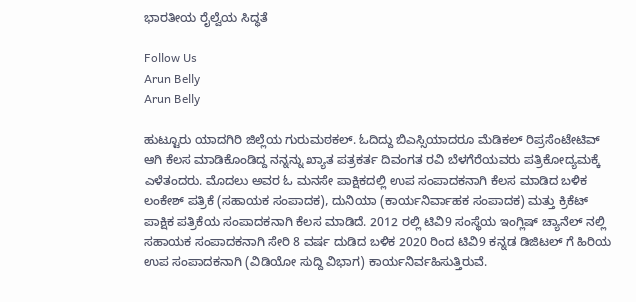ಭಾರತೀಯ ರೈಲ್ವೆಯ ಸಿದ್ಧತೆ

Follow Us
Arun Belly
Arun Belly

ಹುಟ್ಟೂರು ಯಾದಗಿರಿ ಜಿಲ್ಲೆಯ ಗುರುಮಠಕಲ್. ಓದಿದ್ದು ಬಿಎಸ್ಸಿಯಾದರೂ ಮೆಡಿಕಲ್ ರಿಪ್ರಸೆಂಟೇಟಿವ್ ಆಗಿ ಕೆಲಸ ಮಾಡಿಕೊಂಡಿದ್ದ ನನ್ನನ್ನು ಖ್ಯಾತ ಪತ್ರಕರ್ತ ದಿವಂಗತ ರವಿ ಬೆಳಗೆರೆಯವರು ಪತ್ರಿಕೋದ್ಯಮಕ್ಕೆ ಎಳೆತಂದರು. ಮೊದಲು ಅವರ ಓ ಮನಸೇ ಪಾಕ್ಷಿಕದಲ್ಲಿ ಉಪ ಸಂಪಾದಕನಾಗಿ ಕೆಲಸ ಮಾಡಿದ ಬಳಿಕ ಲಂಕೇಶ್ ಪತ್ರಿಕೆ (ಸಹಾಯಕ ಸಂಪಾದಕ), ದುನಿಯಾ (ಕಾರ್ಯನಿರ್ವಾಹಕ ಸಂಪಾದಕ) ಮತ್ತು ಕ್ರಿಕೆಟ್ ಪಾಕ್ಷಿಕ ಪತ್ರಿಕೆಯ ಸಂಪಾದಕನಾಗಿ ಕೆಲಸ ಮಾಡಿದೆ. 2012 ರಲ್ಲಿ ಟಿವಿ9 ಸಂಸ್ಥೆಯ ಇಂಗ್ಲಿಷ್ ಚ್ಯಾನೆಲ್ ನಲ್ಲಿ ಸಹಾಯಕ ಸಂಪಾದಕನಾಗಿ ಸೇರಿ 8 ವರ್ಷ ದುಡಿದ ಬಳಿಕ 2020 ರಿಂದ ಟಿವಿ9 ಕನ್ನಡ ಡಿಜಿಟಲ್ ಗೆ ಹಿರಿಯ ಉಪ ಸಂಪಾದಕನಾಗಿ (ವಿಡಿಯೋ ಸುದ್ದಿ ವಿಭಾಗ) ಕಾರ್ಯನಿರ್ವಹಿಸುತ್ತಿರುವೆ.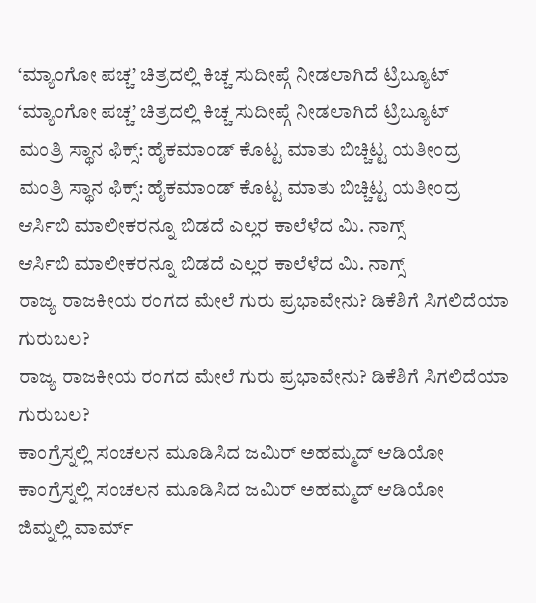‘ಮ್ಯಾಂಗೋ ಪಚ್ಚ’ ಚಿತ್ರದಲ್ಲಿ ಕಿಚ್ಚ ಸುದೀಪ್ಗೆ ನೀಡಲಾಗಿದೆ ಟ್ರಿಬ್ಯೂಟ್
‘ಮ್ಯಾಂಗೋ ಪಚ್ಚ’ ಚಿತ್ರದಲ್ಲಿ ಕಿಚ್ಚ ಸುದೀಪ್ಗೆ ನೀಡಲಾಗಿದೆ ಟ್ರಿಬ್ಯೂಟ್
ಮಂತ್ರಿ ಸ್ಥಾನ ಫಿಕ್ಸ್: ಹೈಕಮಾಂಡ್ ಕೊಟ್ಟ ಮಾತು ಬಿಚ್ಚಿಟ್ಟ ಯತೀಂದ್ರ
ಮಂತ್ರಿ ಸ್ಥಾನ ಫಿಕ್ಸ್: ಹೈಕಮಾಂಡ್ ಕೊಟ್ಟ ಮಾತು ಬಿಚ್ಚಿಟ್ಟ ಯತೀಂದ್ರ
ಆರ್ಸಿಬಿ ಮಾಲೀಕರನ್ನೂ ಬಿಡದೆ ಎಲ್ಲರ ಕಾಲೆಳೆದ ಮಿ. ನಾಗ್ಸ್
ಆರ್ಸಿಬಿ ಮಾಲೀಕರನ್ನೂ ಬಿಡದೆ ಎಲ್ಲರ ಕಾಲೆಳೆದ ಮಿ. ನಾಗ್ಸ್
ರಾಜ್ಯ ರಾಜಕೀಯ ರಂಗದ ಮೇಲೆ ಗುರು ಪ್ರಭಾವೇನು? ಡಿಕೆಶಿಗೆ ಸಿಗಲಿದೆಯಾ ಗುರುಬಲ?
ರಾಜ್ಯ ರಾಜಕೀಯ ರಂಗದ ಮೇಲೆ ಗುರು ಪ್ರಭಾವೇನು? ಡಿಕೆಶಿಗೆ ಸಿಗಲಿದೆಯಾ ಗುರುಬಲ?
ಕಾಂಗ್ರೆಸ್ನಲ್ಲಿ ಸಂಚಲನ ಮೂಡಿಸಿದ ಜಮಿರ್ ಅಹಮ್ಮದ್ ಆಡಿಯೋ
ಕಾಂಗ್ರೆಸ್ನಲ್ಲಿ ಸಂಚಲನ ಮೂಡಿಸಿದ ಜಮಿರ್ ಅಹಮ್ಮದ್ ಆಡಿಯೋ
ಜಿಮ್ನಲ್ಲಿ ವಾರ್ಮ್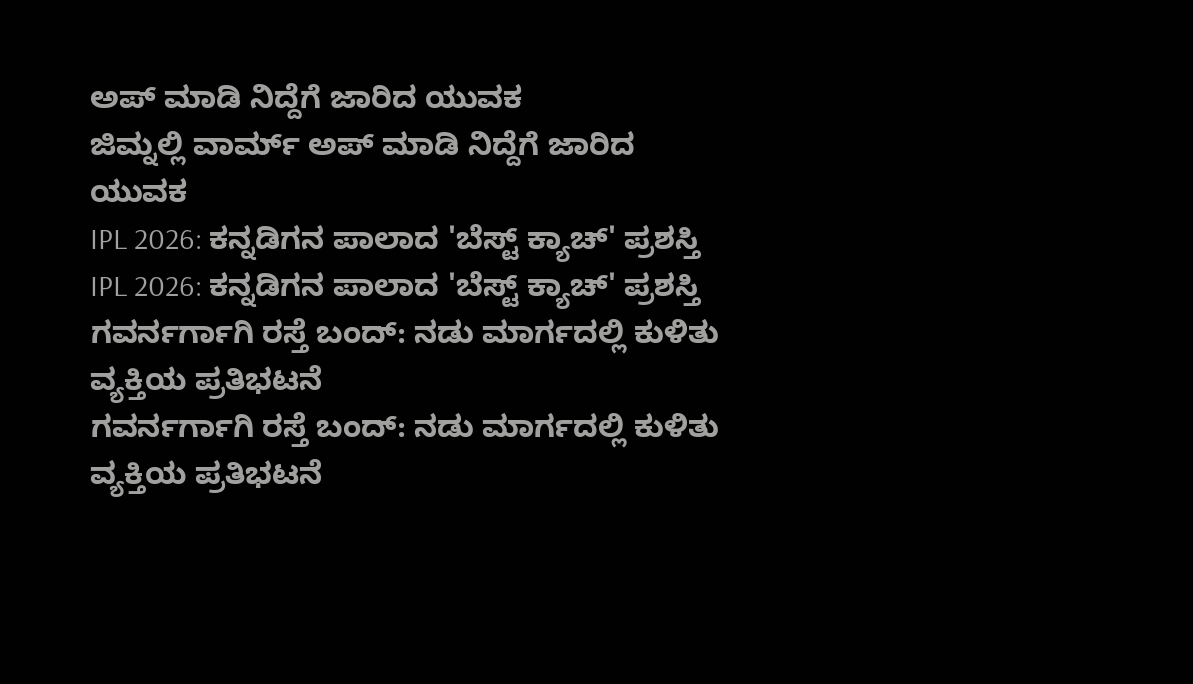ಅಪ್ ಮಾಡಿ ನಿದ್ದೆಗೆ ಜಾರಿದ ಯುವಕ
ಜಿಮ್ನಲ್ಲಿ ವಾರ್ಮ್ ಅಪ್ ಮಾಡಿ ನಿದ್ದೆಗೆ ಜಾರಿದ ಯುವಕ
IPL 2026: ಕನ್ನಡಿಗನ ಪಾಲಾದ 'ಬೆಸ್ಟ್ ಕ್ಯಾಚ್' ಪ್ರಶಸ್ತಿ
IPL 2026: ಕನ್ನಡಿಗನ ಪಾಲಾದ 'ಬೆಸ್ಟ್ ಕ್ಯಾಚ್' ಪ್ರಶಸ್ತಿ
ಗವರ್ನರ್ಗಾಗಿ ರಸ್ತೆ ಬಂದ್: ನಡು ಮಾರ್ಗದಲ್ಲಿ ಕುಳಿತು ವ್ಯಕ್ತಿಯ ಪ್ರತಿಭಟನೆ
ಗವರ್ನರ್ಗಾಗಿ ರಸ್ತೆ ಬಂದ್: ನಡು ಮಾರ್ಗದಲ್ಲಿ ಕುಳಿತು ವ್ಯಕ್ತಿಯ ಪ್ರತಿಭಟನೆ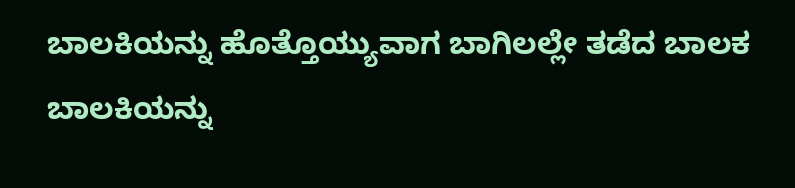ಬಾಲಕಿಯನ್ನು ಹೊತ್ತೊಯ್ಯುವಾಗ ಬಾಗಿಲಲ್ಲೇ ತಡೆದ ಬಾಲಕ
ಬಾಲಕಿಯನ್ನು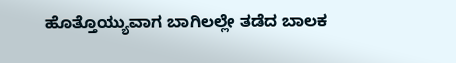ಹೊತ್ತೊಯ್ಯುವಾಗ ಬಾಗಿಲಲ್ಲೇ ತಡೆದ ಬಾಲಕ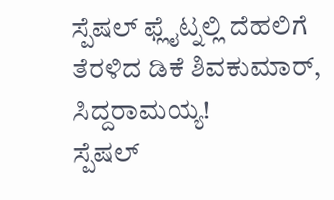ಸ್ಪೆಷಲ್ ಫ್ಲೈಟ್ನಲ್ಲಿ ದೆಹಲಿಗೆ ತೆರಳಿದ ಡಿಕೆ ಶಿವಕುಮಾರ್, ಸಿದ್ದರಾಮಯ್ಯ!
ಸ್ಪೆಷಲ್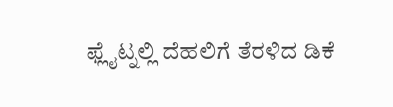ಫ್ಲೈಟ್ನಲ್ಲಿ ದೆಹಲಿಗೆ ತೆರಳಿದ ಡಿಕೆ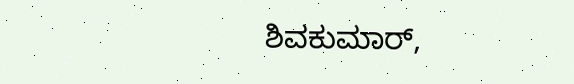ಶಿವಕುಮಾರ್,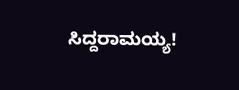ಸಿದ್ದರಾಮಯ್ಯ!